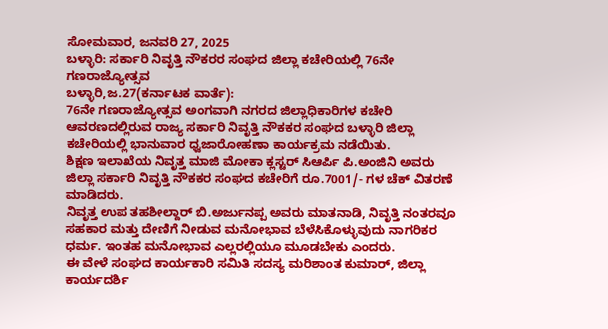ಸೋಮವಾರ, ಜನವರಿ 27, 2025
ಬಳ್ಳಾರಿ: ಸರ್ಕಾರಿ ನಿವೃತ್ತಿ ನೌಕರರ ಸಂಘದ ಜಿಲ್ಲಾ ಕಚೇರಿಯಲ್ಲಿ 76ನೇ ಗಣರಾಜ್ಯೋತ್ಸವ
ಬಳ್ಳಾರಿ,ಜ.27(ಕರ್ನಾಟಕ ವಾರ್ತೆ):
76ನೇ ಗಣರಾಜ್ಯೋತ್ಸವ ಅಂಗವಾಗಿ ನಗರದ ಜಿಲ್ಲಾಧಿಕಾರಿಗಳ ಕಚೇರಿ ಆವರಣದಲ್ಲಿರುವ ರಾಜ್ಯ ಸರ್ಕಾರಿ ನಿವೃತ್ತಿ ನೌಕಕರ ಸಂಘದ ಬಳ್ಳಾರಿ ಜಿಲ್ಲಾ ಕಚೇರಿಯಲ್ಲಿ ಭಾನುವಾರ ಧ್ವಜಾರೋಹಣಾ ಕಾರ್ಯಕ್ರಮ ನಡೆಯಿತು.
ಶಿಕ್ಷಣ ಇಲಾಖೆಯ ನಿವೃತ್ತ ಮಾಜಿ ಮೋಕಾ ಕ್ಲಸ್ಟರ್ ಸಿಆರ್ಪಿ ಪಿ.ಅಂಜಿನಿ ಅವರು ಜಿಲ್ಲಾ ಸರ್ಕಾರಿ ನಿವೃತ್ತಿ ನೌಕಕರ ಸಂಘದ ಕಚೇರಿಗೆ ರೂ.7001/- ಗಳ ಚೆಕ್ ವಿತರಣೆ ಮಾಡಿದರು.
ನಿವೃತ್ತ ಉಪ ತಹಶೀಲ್ದಾರ್ ಬಿ.ಅರ್ಜುನಪ್ಪ ಅವರು ಮಾತನಾಡಿ, ನಿವೃತ್ತಿ ನಂತರವೂ ಸಹಕಾರ ಮತ್ತು ದೇಣಿಗೆ ನೀಡುವ ಮನೋಭಾವ ಬೆಳೆಸಿಕೊಳ್ಳುವುದು ನಾಗರಿಕರ ಧರ್ಮ. ಇಂತಹ ಮನೋಭಾವ ಎಲ್ಲರಲ್ಲಿಯೂ ಮೂಡಬೇಕು ಎಂದರು.
ಈ ವೇಳೆ ಸಂಘದ ಕಾರ್ಯಕಾರಿ ಸಮಿತಿ ಸದಸ್ಯ ಮರಿಶಾಂತ ಕುಮಾರ್, ಜಿಲ್ಲಾ ಕಾರ್ಯದರ್ಶಿ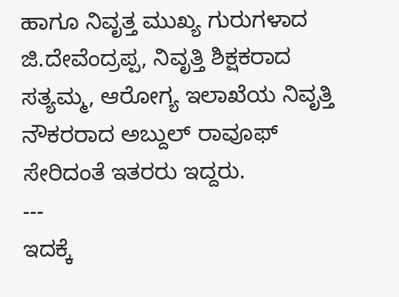ಹಾಗೂ ನಿವೃತ್ತ ಮುಖ್ಯ ಗುರುಗಳಾದ ಜಿ.ದೇವೆಂದ್ರಪ್ಪ, ನಿವೃತ್ತಿ ಶಿಕ್ಷಕರಾದ ಸತ್ಯಮ್ಮ, ಆರೋಗ್ಯ ಇಲಾಖೆಯ ನಿವೃತ್ತಿ ನೌಕರರಾದ ಅಬ್ದುಲ್ ರಾವೂಫ್ ಸೇರಿದಂತೆ ಇತರರು ಇದ್ದರು.
---
ಇದಕ್ಕೆ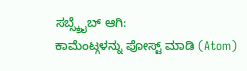ಸಬ್ಸ್ಕ್ರೈಬ್ ಆಗಿ:
ಕಾಮೆಂಟ್ಗಳನ್ನು ಪೋಸ್ಟ್ ಮಾಡಿ (Atom)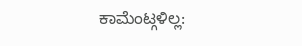ಕಾಮೆಂಟ್ಗಳಿಲ್ಲ: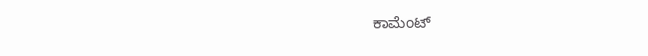ಕಾಮೆಂಟ್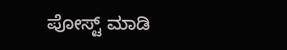ಪೋಸ್ಟ್ ಮಾಡಿ